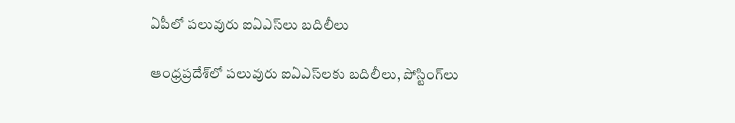ఏపీలో పలువురు ఐఏఎస్‌లు బదిలీలు

ఆంధ్రప్రదేశ్‌లో పలువురు ఐఏఎస్‌లకు బదిలీలు, పోస్టింగ్‌లు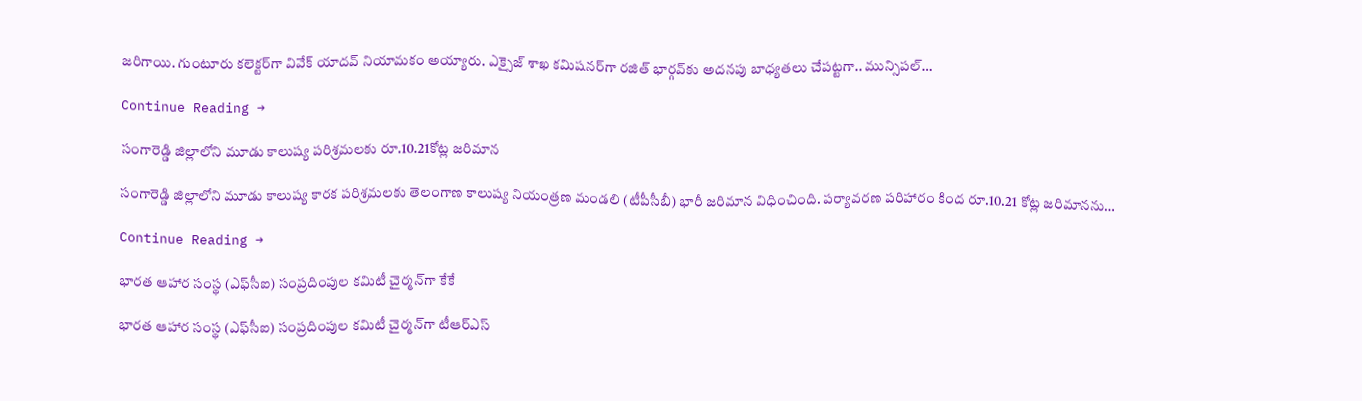జరిగాయి. గుంటూరు కలెక్టర్‌గా వివేక్‌ యాదవ్‌ నియామకం అయ్యారు. ఎక్సైజ్‌ శాఖ కమిషనర్‌గా రజిత్‌ భార్గవ్‌కు అదనపు బాధ్యతలు చేపట్టగా.. మున్సిపల్‌…

Continue Reading →

సంగారెడ్డి జిల్లాలోని మూడు కాలుష్య పరిశ్రమలకు రూ.10.21కోట్ల జరిమాన

సంగారెడ్డి జిల్లాలోని మూడు కాలుష్య కారక పరిశ్రమలకు తెలంగాణ కాలుష్య నియంత్రణ మండలి (టీపీసీబీ) భారీ జరిమాన విధించింది. పర్యావరణ పరిహారం కింద రూ.10.21 కోట్ల జరిమానను…

Continue Reading →

భారత ఆహార సంస్థ (ఎఫ్‌సీఐ) సంప్రదింపుల కమిటీ చైర్మన్‌గా కేకే

భారత ఆహార సంస్థ (ఎఫ్‌సీఐ) సంప్రదింపుల కమిటీ చైర్మన్‌గా టీఆర్‌ఎస్‌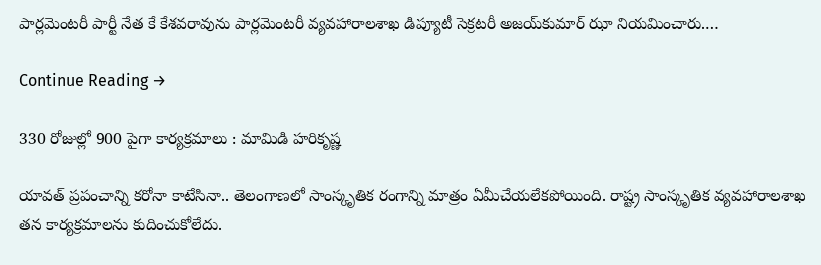పార్లమెంటరీ పార్టీ నేత కే కేశవరావును పార్లమెంటరీ వ్యవహారాలశాఖ డిప్యూటీ సెక్రటరీ అజయ్‌కుమార్‌ ఝా నియమించారు.…

Continue Reading →

330 రోజుల్లో 900 పైగా కార్యక్రమాలు : మామిడి హరికృష్ణ

యావత్‌ ప్రపంచాన్ని కరోనా కాటేసినా.. తెలంగాణలో సాంస్కృతిక రంగాన్ని మాత్రం ఏమీచేయలేకపోయింది. రాష్ట్ర సాంస్కృతిక వ్యవహారాలశాఖ తన కార్యక్రమాలను కుదించుకోలేదు.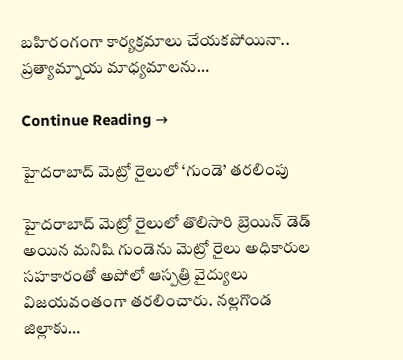బహిరంగంగా కార్యక్రమాలు చేయకపోయినా.. ప్రత్యామ్నాయ మాధ్యమాలను…

Continue Reading →

హైద‌రాబాద్ మెట్రో రైలులో ‘గుండె’ త‌ర‌లింపు

హైద‌రాబాద్ మెట్రో రైలులో తొలిసారి బ్రెయిన్ డెడ్ అయిన మ‌నిషి గుండెను మెట్రో రైలు అధికారుల స‌హకారంతో అపోలో ఆస్ప‌త్రి వైద్యులు విజ‌య‌వంతంగా త‌ర‌లించారు. న‌ల్ల‌గొండ జిల్లాకు…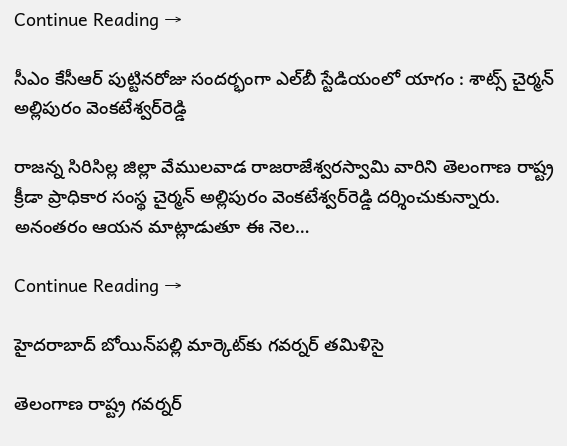Continue Reading →

సీఎం కేసీఆర్ పుట్టినరోజు సందర్భంగా ఎల్‌బీ స్టేడియంలో యాగం : శాట్స్‌ చైర్మన్‌ అల్లిపురం వెంకటేశ్వర్‌రెడ్డి

రాజన్న సిరిసిల్ల జిల్లా వేములవాడ రాజరాజేశ్వరస్వామి వారిని తెలంగాణ రాష్ట్ర క్రీడా ప్రాధికార సంస్థ చైర్మన్‌ అల్లిపురం వెంకటేశ్వర్‌రెడ్డి దర్శించుకున్నారు. అనంతరం ఆయన మాట్లాడుతూ ఈ నెల…

Continue Reading →

హైదరాబాద్ బోయిన్‌ప‌ల్లి మార్కెట్‌కు గ‌వ‌ర్న‌ర్ త‌మిళిసై

తెలంగాణ రాష్ట్ర గ‌వ‌ర్న‌ర్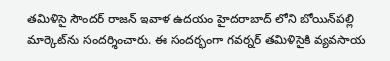త‌మిళిసై సౌంద‌ర్ రాజ‌న్ ఇవాళ ఉద‌యం హైదరాబాద్ లోని బోయిన్‌ప‌ల్లి మార్కెట్‌ను సంద‌ర్శించారు. ఈ సంద‌ర్భంగా గ‌వ‌ర్న‌ర్ త‌మిళిసైకి వ్య‌వ‌సాయ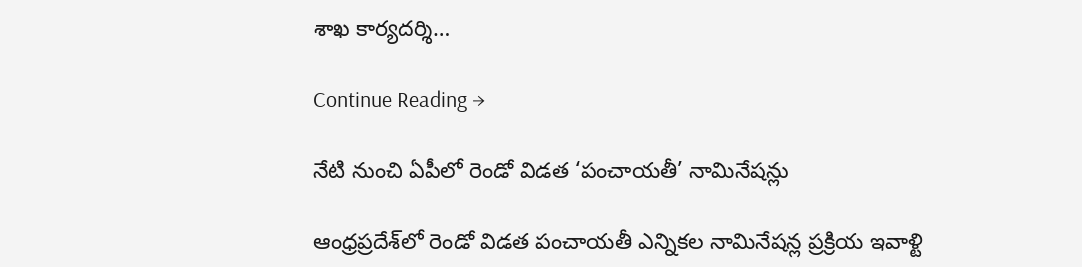శాఖ కార్య‌ద‌ర్శి…

Continue Reading →

నేటి నుంచి ఏపీలో రెండో విడత ‘పంచాయతీ’ నామినేషన్లు

ఆంధ్రప్రదేశ్‌లో రెండో విడత పంచాయతీ ఎన్నికల నామినేషన్ల ప్రక్రియ ఇవాళ్టి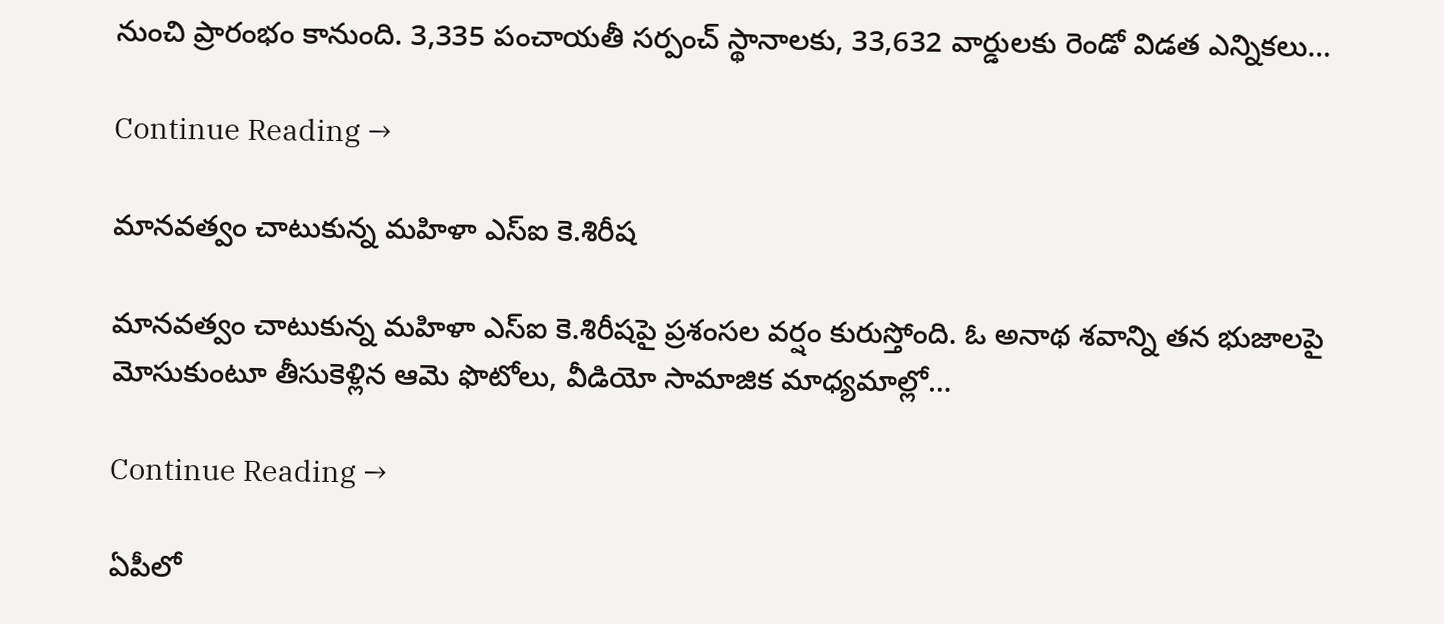నుంచి ప్రారంభం కానుంది. 3,335 పంచాయతీ సర్పంచ్‌ స్థానాలకు, 33,632 వార్డులకు రెండో విడత ఎన్నికలు…

Continue Reading →

మానవత్వం చాటుకున్న మహిళా ఎస్‌ఐ కె.శిరీష

మానవత్వం చాటుకున్న మహిళా ఎస్‌ఐ కె.శిరీషపై ప్రశంసల వర్షం కురుస్తోంది. ఓ అనాథ శవాన్ని తన భుజాలపై మోసుకుంటూ తీసుకెళ్లిన ఆమె ఫొటోలు, వీడియో సామాజిక మాధ్యమాల్లో…

Continue Reading →

ఏపీలో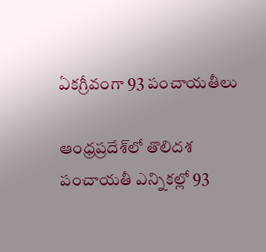ఏకగ్రీవంగా 93 పంచాయతీలు

ఆంధ్రప్రదేశ్‌లో తొలిదశ పంచాయతీ ఎన్నికల్లో 93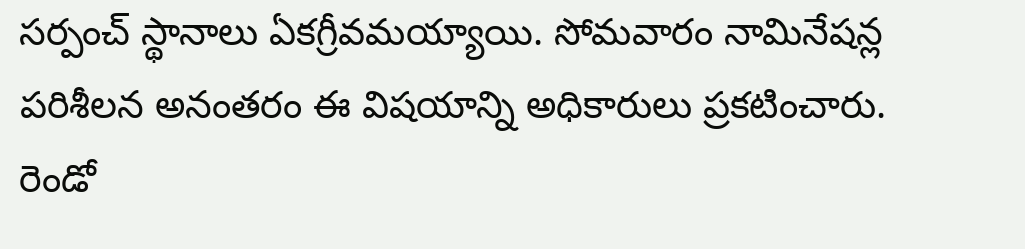సర్పంచ్‌ స్థానాలు ఏకగ్రీవమయ్యాయి. సోమవారం నామినేషన్ల పరిశీలన అనంతరం ఈ విషయాన్ని అధికారులు ప్రకటించారు. రెండో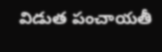విడుత పంచాయతీ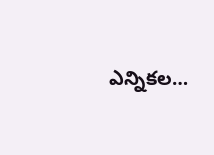ఎన్నికల…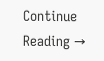Continue Reading →